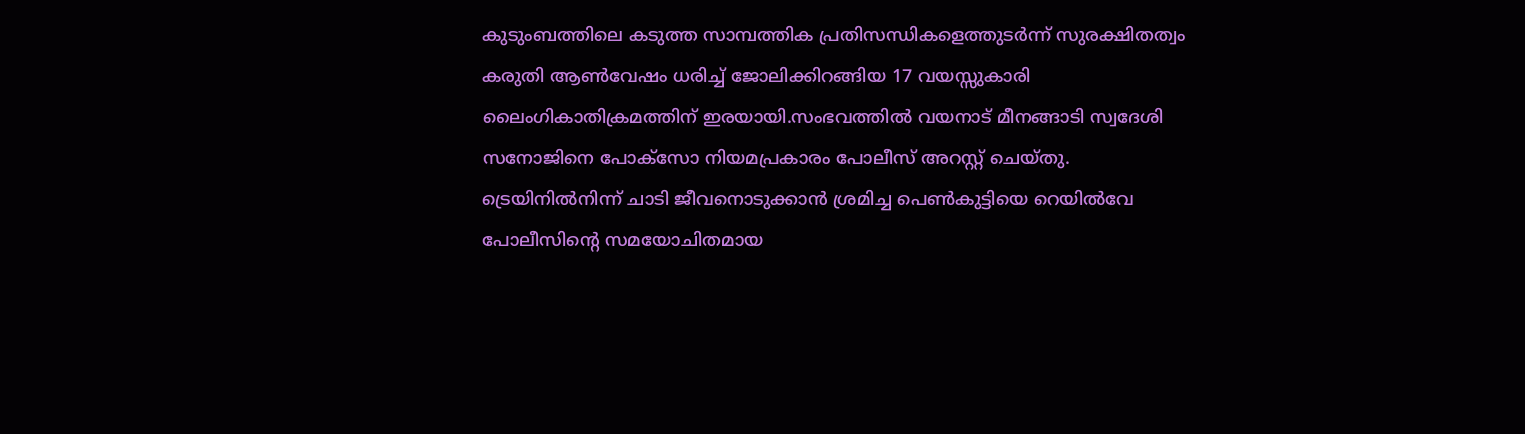കുടുംബത്തിലെ കടുത്ത സാമ്പത്തിക പ്രതിസന്ധികളെത്തുടർന്ന് സുരക്ഷിതത്വം കരുതി ആണ്‍വേഷം ധരിച്ച്‌ ജോലിക്കിറങ്ങിയ 17 വയസ്സുകാരി ലൈംഗികാതിക്രമത്തിന് ഇരയായി.സംഭവത്തില്‍ വയനാട് മീനങ്ങാടി സ്വദേശി സനോജിനെ പോക്‌സോ നിയമപ്രകാരം പോലീസ് അറസ്റ്റ് ചെയ്തു. ട്രെയിനില്‍നിന്ന് ചാടി ജീവനൊടുക്കാൻ ശ്രമിച്ച പെണ്‍കുട്ടിയെ റെയില്‍വേ പോലീസിന്റെ സമയോചിതമായ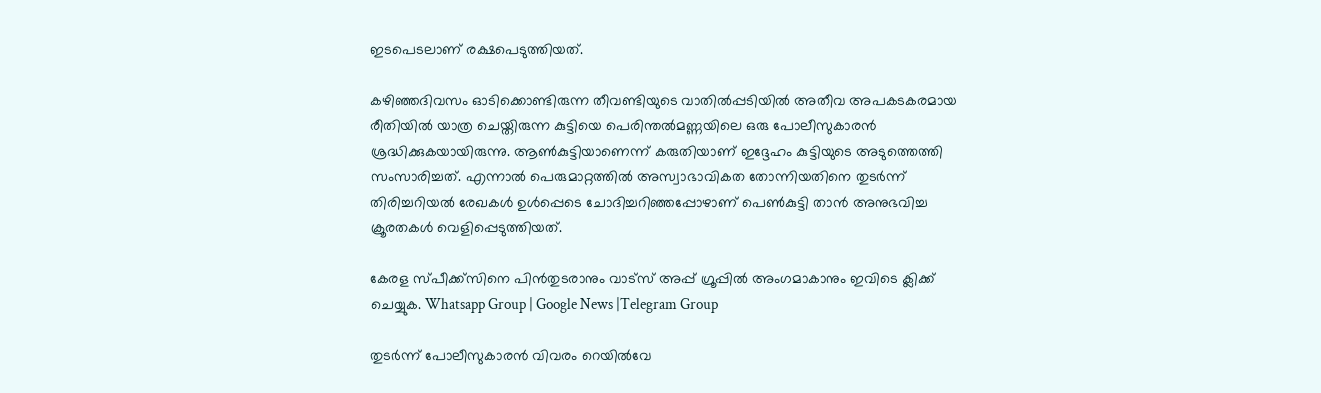ഇടപെടലാണ് രക്ഷപെടുത്തിയത്.

കഴിഞ്ഞദിവസം ഓടിക്കൊണ്ടിരുന്ന തീവണ്ടിയുടെ വാതില്‍പ്പടിയില്‍ അതീവ അപകടകരമായ രീതിയില്‍ യാത്ര ചെയ്തിരുന്ന കുട്ടിയെ പെരിന്തല്‍മണ്ണയിലെ ഒരു പോലീസുകാരൻ ശ്രദ്ധിക്കുകയായിരുന്നു. ആണ്‍കുട്ടിയാണെന്ന് കരുതിയാണ് ഇദ്ദേഹം കുട്ടിയുടെ അടുത്തെത്തി സംസാരിച്ചത്. എന്നാല്‍ പെരുമാറ്റത്തില്‍ അസ്വാഭാവികത തോന്നിയതിനെ തുടർന്ന് തിരിച്ചറിയല്‍ രേഖകള്‍ ഉള്‍പ്പെടെ ചോദിച്ചറിഞ്ഞപ്പോഴാണ് പെണ്‍കുട്ടി താൻ അനുഭവിച്ച ക്രൂരതകള്‍ വെളിപ്പെടുത്തിയത്.

കേരള സ്പീക്ക്സിനെ പിൻതുടരാനും വാട്സ് അപ്പ് ഗ്രൂപ്പിൽ അംഗമാകാനും ഇവിടെ ക്ലിക്ക് ചെയ്യുക. Whatsapp Group | Google News |Telegram Group

തുടർന്ന് പോലീസുകാരൻ വിവരം റെയില്‍വേ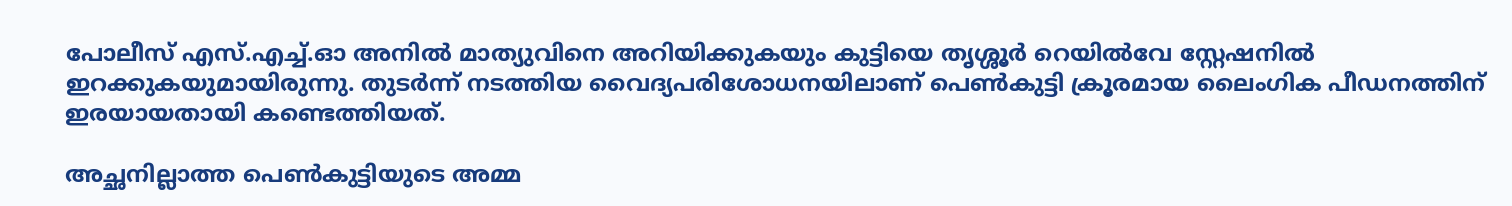പോലീസ് എസ്.എച്ച്‌.ഓ അനില്‍ മാത്യുവിനെ അറിയിക്കുകയും കുട്ടിയെ തൃശ്ശൂർ റെയില്‍വേ സ്റ്റേഷനില്‍ ഇറക്കുകയുമായിരുന്നു. തുടർന്ന് നടത്തിയ വൈദ്യപരിശോധനയിലാണ് പെണ്‍കുട്ടി ക്രൂരമായ ലൈംഗിക പീഡനത്തിന് ഇരയായതായി കണ്ടെത്തിയത്.

അച്ഛനില്ലാത്ത പെണ്‍കുട്ടിയുടെ അമ്മ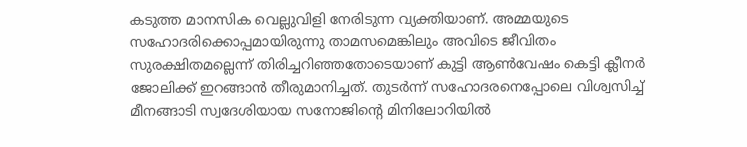കടുത്ത മാനസിക വെല്ലുവിളി നേരിടുന്ന വ്യക്തിയാണ്. അമ്മയുടെ സഹോദരിക്കൊപ്പമായിരുന്നു താമസമെങ്കിലും അവിടെ ജീവിതം സുരക്ഷിതമല്ലെന്ന് തിരിച്ചറിഞ്ഞതോടെയാണ് കുട്ടി ആണ്‍വേഷം കെട്ടി ക്ലീനർ ജോലിക്ക് ഇറങ്ങാൻ തീരുമാനിച്ചത്. തുടർന്ന് സഹോദരനെപ്പോലെ വിശ്വസിച്ച്‌ മീനങ്ങാടി സ്വദേശിയായ സനോജിന്റെ മിനിലോറിയില്‍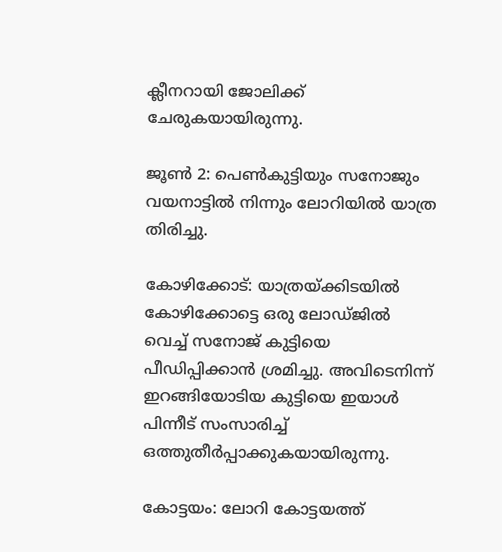ക്ലീനറായി ജോലിക്ക് ചേരുകയായിരുന്നു.

ജൂണ്‍ 2: പെണ്‍കുട്ടിയും സനോജും വയനാട്ടില്‍ നിന്നും ലോറിയില്‍ യാത്ര തിരിച്ചു.

കോഴിക്കോട്: യാത്രയ്ക്കിടയില്‍ കോഴിക്കോട്ടെ ഒരു ലോഡ്ജില്‍ വെച്ച്‌ സനോജ് കുട്ടിയെ പീഡിപ്പിക്കാൻ ശ്രമിച്ചു. അവിടെനിന്ന് ഇറങ്ങിയോടിയ കുട്ടിയെ ഇയാള്‍ പിന്നീട് സംസാരിച്ച്‌ ഒത്തുതീർപ്പാക്കുകയായിരുന്നു.

കോട്ടയം: ലോറി കോട്ടയത്ത്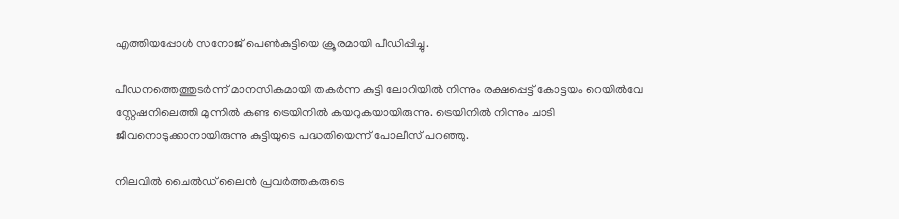എത്തിയപ്പോള്‍ സനോജ് പെണ്‍കുട്ടിയെ ക്രൂരമായി പീഡിപ്പിച്ചു.

പീഡനത്തെത്തുടർന്ന് മാനസികമായി തകർന്ന കുട്ടി ലോറിയില്‍ നിന്നും രക്ഷപ്പെട്ട് കോട്ടയം റെയില്‍വേ സ്റ്റേഷനിലെത്തി മുന്നില്‍ കണ്ട ട്രെയിനില്‍ കയറുകയായിരുന്നു. ട്രെയിനില്‍ നിന്നും ചാടി ജീവനൊടുക്കാനായിരുന്നു കുട്ടിയുടെ പദ്ധതിയെന്ന് പോലീസ് പറഞ്ഞു.

നിലവില്‍ ചൈല്‍ഡ് ലൈൻ പ്രവർത്തകരുടെ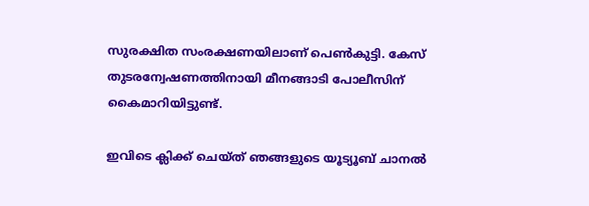സുരക്ഷിത സംരക്ഷണയിലാണ് പെണ്‍കുട്ടി. കേസ് തുടരന്വേഷണത്തിനായി മീനങ്ങാടി പോലീസിന് കൈമാറിയിട്ടുണ്ട്.

ഇവിടെ ക്ലിക്ക് ചെയ്ത് ഞങ്ങളുടെ യൂട്യൂബ് ചാനൽ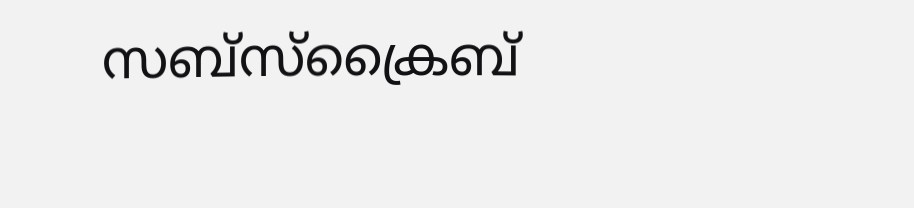സബ്സ്ക്രൈബ്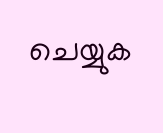ചെയ്യുക